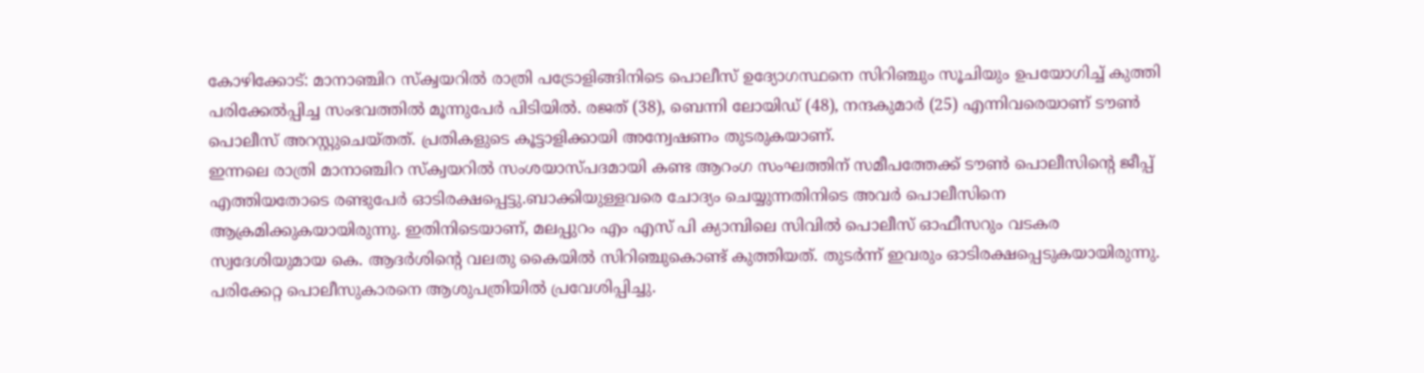കോഴിക്കോട്: മാനാഞ്ചിറ സ്ക്വയറിൽ രാത്രി പട്രോളിങ്ങിനിടെ പൊലീസ് ഉദ്യോഗസ്ഥനെ സിറിഞ്ചും സൂചിയും ഉപയോഗിച്ച് കുത്തി പരിക്കേൽപ്പിച്ച സംഭവത്തിൽ മൂന്നുപേർ പിടിയിൽ. രജത് (38), ബെന്നി ലോയിഡ് (48), നന്ദകുമാർ (25) എന്നിവരെയാണ് ടൗൺ പൊലീസ് അറസ്റ്റുചെയ്തത്. പ്രതികളുടെ കൂട്ടാളിക്കായി അന്വേഷണം തുടരുകയാണ്.
ഇന്നലെ രാത്രി മാനാഞ്ചിറ സ്ക്വയറിൽ സംശയാസ്പദമായി കണ്ട ആറംഗ സംഘത്തിന് സമീപത്തേക്ക് ടൗൺ പൊലീസിന്റെ ജീപ്പ് എത്തിയതോടെ രണ്ടുപേർ ഓടിരക്ഷപ്പെട്ടു.ബാക്കിയുള്ളവരെ ചോദ്യം ചെയ്യുന്നതിനിടെ അവർ പൊലീസിനെ ആക്രമിക്കുകയായിരുന്നു. ഇതിനിടെയാണ്, മലപ്പുറം എം എസ് പി ക്യാമ്പിലെ സിവിൽ പൊലീസ് ഓഫീസറും വടകര സ്വദേശിയുമായ കെ. ആദർശിന്റെ വലതു കൈയിൽ സിറിഞ്ചുകൊണ്ട് കുത്തിയത്. തുടർന്ന് ഇവരും ഓടിരക്ഷപ്പെടുകയായിരുന്നു. പരിക്കേറ്റ പൊലീസുകാരനെ ആശുപത്രിയിൽ പ്രവേശിപ്പിച്ചു.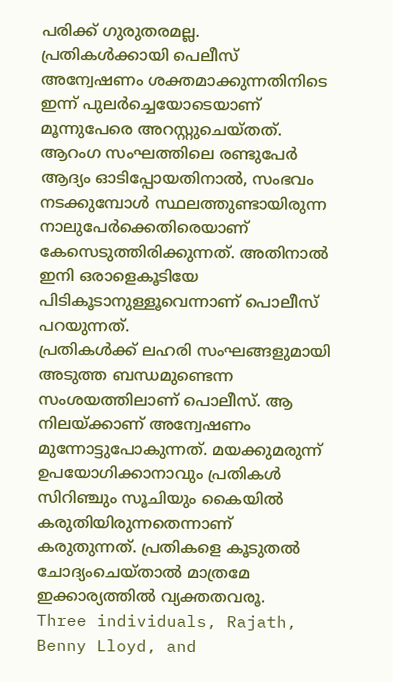പരിക്ക് ഗുരുതരമല്ല.
പ്രതികൾക്കായി പെലീസ് അന്വേഷണം ശക്തമാക്കുന്നതിനിടെ ഇന്ന് പുലർച്ചെയോടെയാണ് മൂന്നുപേരെ അറസ്റ്റുചെയ്തത്. ആറംഗ സംഘത്തിലെ രണ്ടുപേർ ആദ്യം ഓടിപ്പോയതിനാൽ, സംഭവം നടക്കുമ്പോൾ സ്ഥലത്തുണ്ടായിരുന്ന നാലുപേർക്കെതിരെയാണ് കേസെടുത്തിരിക്കുന്നത്. അതിനാൽ ഇനി ഒരാളെകൂടിയേ പിടികൂടാനുള്ളൂവെന്നാണ് പൊലീസ് പറയുന്നത്.
പ്രതികൾക്ക് ലഹരി സംഘങ്ങളുമായി അടുത്ത ബന്ധമുണ്ടെന്ന സംശയത്തിലാണ് പൊലീസ്. ആ നിലയ്ക്കാണ് അന്വേഷണം മുന്നോട്ടുപോകുന്നത്. മയക്കുമരുന്ന് ഉപയോഗിക്കാനാവും പ്രതികൾ സിറിഞ്ചും സൂചിയും കൈയിൽ കരുതിയിരുന്നതെന്നാണ് കരുതുന്നത്. പ്രതികളെ കൂടുതൽ ചോദ്യംചെയ്താൽ മാത്രമേ ഇക്കാര്യത്തിൽ വ്യക്തതവരൂ.
Three individuals, Rajath, Benny Lloyd, and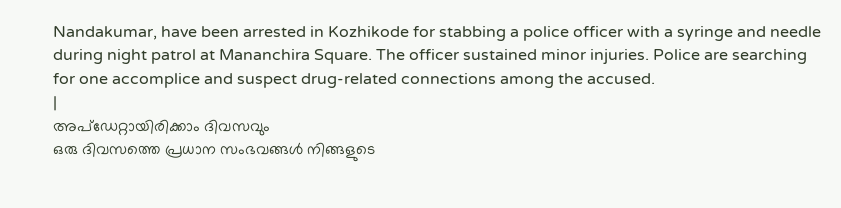Nandakumar, have been arrested in Kozhikode for stabbing a police officer with a syringe and needle during night patrol at Mananchira Square. The officer sustained minor injuries. Police are searching for one accomplice and suspect drug-related connections among the accused.
|
അപ്ഡേറ്റായിരിക്കാം ദിവസവും
ഒരു ദിവസത്തെ പ്രധാന സംഭവങ്ങൾ നിങ്ങളുടെ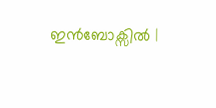ഇൻബോക്സിൽ |